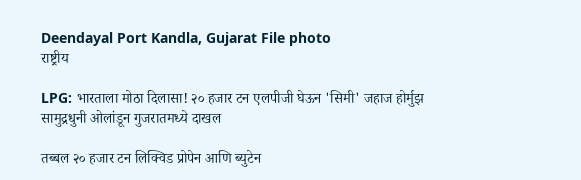Deendayal Port Kandla, Gujarat File photo
राष्ट्रीय

LPG: भारताला मोठा दिलासा! २० हजार टन एलपीजी घेऊन 'सिमी' जहाज होर्मुझ सामुद्रधुनी ओलांडून गुजरातमध्ये दाखल

तब्बल २० हजार टन लिक्विड प्रोपेन आणि ब्युटेन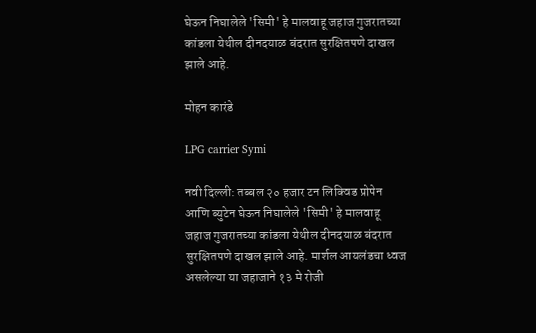घेऊन निघालेले 'सिमी' हे मालवाहू जहाज गुजरातच्या कांडला येथील दीनदयाळ बंदरात सुरक्षितपणे दाखल झाले आहे.

मोहन कारंडे

LPG carrier Symi

नवी दिल्ली: तब्बल २० हजार टन लिक्विड प्रोपेन आणि ब्युटेन घेऊन निघालेले 'सिमी' हे मालवाहू जहाज गुजरातच्या कांडला येथील दीनदयाळ बंदरात सुरक्षितपणे दाखल झाले आहे. मार्शल आयलंडचा ध्वज असलेल्या या जहाजाने १३ मे रोजी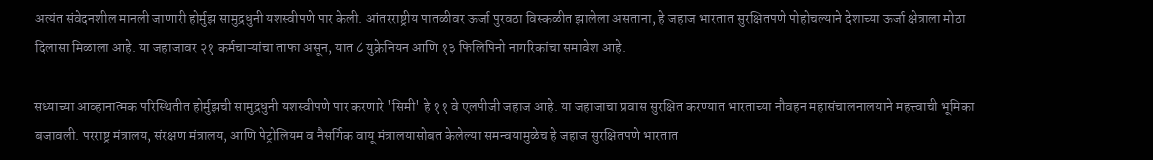अत्यंत संवेदनशील मानली जाणारी होर्मुझ सामुद्रधुनी यशस्वीपणे पार केली. आंतरराष्ट्रीय पातळीवर ऊर्जा पुरवठा विस्कळीत झालेला असताना, हे जहाज भारतात सुरक्षितपणे पोहोचल्याने देशाच्या ऊर्जा क्षेत्राला मोठा दिलासा मिळाला आहे. या जहाजावर २१ कर्मचाऱ्यांचा ताफा असून, यात ८ युक्रेनियन आणि १३ फिलिपिनो नागरिकांचा समावेश आहे.

सध्याच्या आव्हानात्मक परिस्थितीत होर्मुझची सामुद्रधुनी यशस्वीपणे पार करणारे 'सिमी' हे ११ वे एलपीजी जहाज आहे. या जहाजाचा प्रवास सुरक्षित करण्यात भारताच्या नौवहन महासंचालनालयाने महत्त्वाची भूमिका बजावली. परराष्ट्र मंत्रालय, संरक्षण मंत्रालय, आणि पेट्रोलियम व नैसर्गिक वायू मंत्रालयासोबत केलेल्या समन्वयामुळेच हे जहाज सुरक्षितपणे भारतात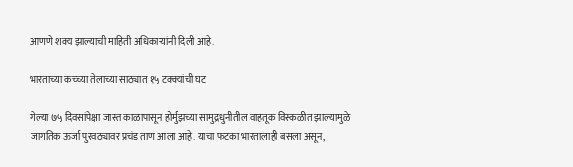आणणे शक्य झाल्याची माहिती अधिकार्‍यांनी दिली आहे.

भारताच्या कच्च्या तेलाच्या साठ्यात १५ टक्क्यांची घट

गेल्या ७५ दिवसांपेक्षा जास्त काळापासून होर्मुझच्या सामुद्रधुनीतील वाहतूक विस्कळीत झाल्यामुळे जागतिक ऊर्जा पुरवठ्यावर प्रचंड ताण आला आहे. याचा फटका भारतालाही बसला असून,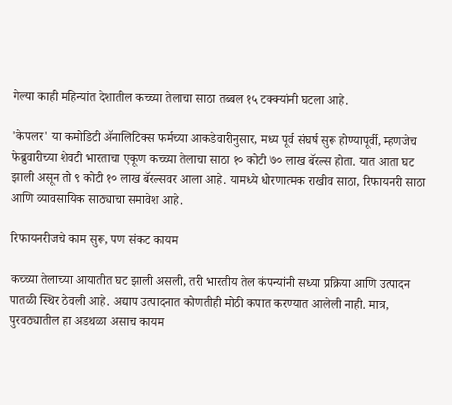गेल्या काही महिन्यांत देशातील कच्च्या तेलाचा साठा तब्बल १५ टक्क्यांनी घटला आहे.

'केपलर' या कमोडिटी ॲनालिटिक्स फर्मच्या आकडेवारीनुसार, मध्य पूर्व संघर्ष सुरू होण्यापूर्वी, म्हणजेच फेब्रुवारीच्या शेवटी भारताचा एकूण कच्च्या तेलाचा साठा १० कोटी ७० लाख बॅरल्स होता. यात आता घट झाली असून तो ९ कोटी १० लाख बॅरल्सवर आला आहे. यामध्ये धोरणात्मक राखीव साठा, रिफायनरी साठा आणि व्यावसायिक साठ्याचा समावेश आहे.

रिफायनरीजचे काम सुरू, पण संकट कायम

कच्च्या तेलाच्या आयातीत घट झाली असली, तरी भारतीय तेल कंपन्यांनी सध्या प्रक्रिया आणि उत्पादन पातळी स्थिर ठेवली आहे. अद्याप उत्पादनात कोणतीही मोठी कपात करण्यात आलेली नाही. मात्र, पुरवठ्यातील हा अडथळा असाच कायम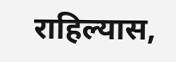राहिल्यास,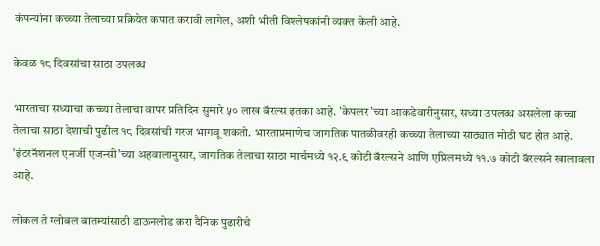कंपन्यांना कच्च्या तेलाच्या प्रक्रियेत कपात करावी लागेल, अशी भीती विश्लेषकांनी व्यक्त केली आहे.

केवळ १८ दिवसांचा साठा उपलब्ध

भारताचा सध्याचा कच्च्या तेलाचा वापर प्रतिदिन सुमारे ५० लाख बॅरल्स इतका आहे. 'केपलर'च्या आकडेवारीनुसार, सध्या उपलब्ध असलेला कच्चा तेलाचा साठा देशाची पुढील १८ दिवसांची गरज भागवू शकतो. भारताप्रमाणेच जागतिक पातळीवरही कच्च्या तेलाच्या साठ्यात मोठी घट होत आहे. 'इंटरनॅशनल एनर्जी एजन्सी'च्या अहवालानुसार, जागतिक तेलाचा साठा मार्चमध्ये १२.९ कोटी बॅरल्सने आणि एप्रिलमध्ये ११.७ कोटी बॅरल्सने खालावला आहे.

लोकल ते ग्लोबल बातम्यांसाठी डाऊनलोड करा दैनिक पुढारीचे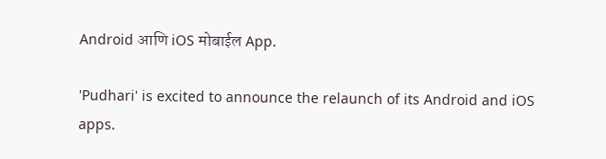Android आणि iOS मोबाईल App.

'Pudhari' is excited to announce the relaunch of its Android and iOS apps.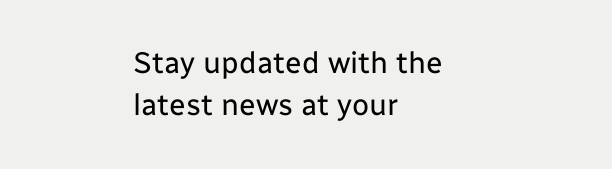Stay updated with the latest news at your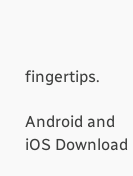fingertips.

Android and iOS Download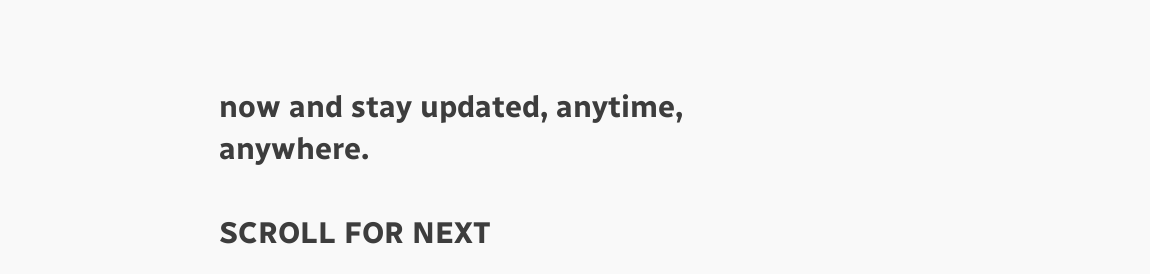now and stay updated, anytime, anywhere.

SCROLL FOR NEXT